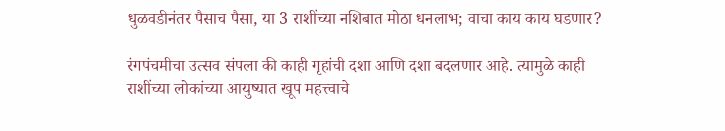धुळवडीनंतर पैसाच पैसा, या 3 राशींच्या नशिबात मोठा धनलाभ; वाचा काय काय घडणार?

रंगपंचमीचा उत्सव संपला की काही गृहांची दशा आणि दशा बदलणार आहे. त्यामुळे काही राशींच्या लोकांच्या आयुष्यात खूप महत्त्वाचे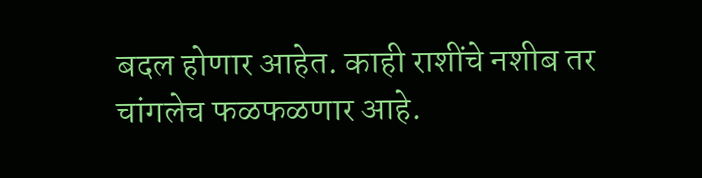बदल होणार आहेत. काही राशींचे नशीब तर चांगलेच फळफळणार आहे.